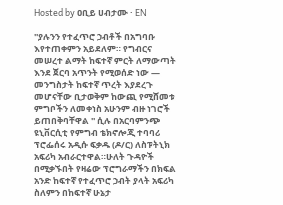Hosted by ዐቢይ ሀብታሙ · EN

''ያሉንን የተፈጥሮ ኃብቶች በአግባቡ እየተጠቀምን አይደለም። የግብርና መሠረተ ልማት ከፍተኛ ምርት ለማውጣት እንደ ጀርባ አጥንት የሚወሰድ ነው — መንግስታት ከፍተኛ ጥረት እያደረጉ መሆናቸው ቢታወቅም ከውጪ የሚሸመቱ ምግቦችን ለመቀነስ አሁንም ብዙ ነገሮች ይጠበቅባቸዋል '' ሲሉ በአርባምንጭ ዩኒቨርሲቲ የምግብ ቴክኖሎጂ ተባባሪ ፕሮፌሰሩ አዲሱ ፍቃዱ (ዶ/ር) ለስፑትኒክ አፍሪካ አብራርተዋል።ሁለት ጉዳዮች በሚቃኙበት የዛሬው ፕሮግራማችን በክፍል አንድ ከፍተኛ የተፈጥሮ ኃብት ያላት አፍሪካ ስለምን በከፍተኛ ሁኔታ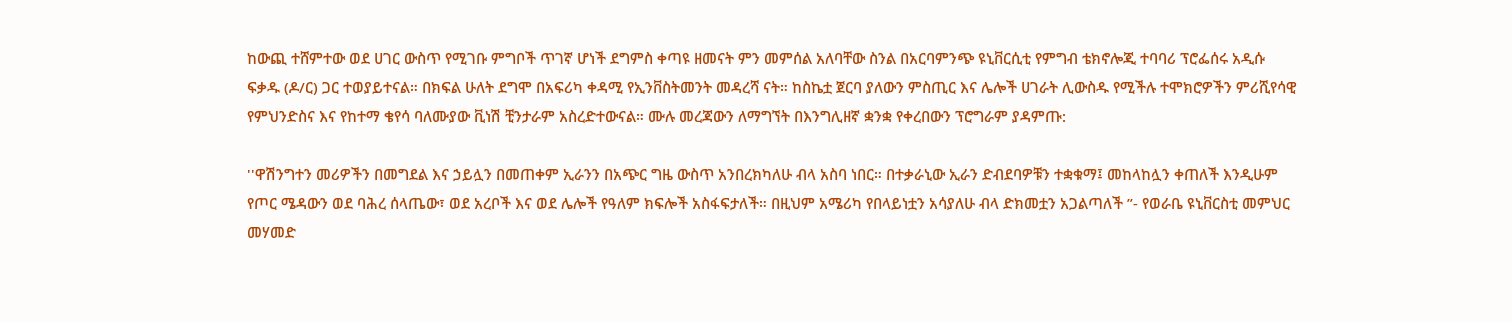ከውጪ ተሸምተው ወደ ሀገር ውስጥ የሚገቡ ምግቦች ጥገኛ ሆነች ደግምስ ቀጣዩ ዘመናት ምን መምሰል አለባቸው ስንል በአርባምንጭ ዩኒቨርሲቲ የምግብ ቴክኖሎጂ ተባባሪ ፕሮፌሰሩ አዲሱ ፍቃዱ (ዶ/ር) ጋር ተወያይተናል። በክፍል ሁለት ደግሞ በአፍሪካ ቀዳሚ የኢንቨስትመንት መዳረሻ ናት። ከስኬቷ ጀርባ ያለውን ምስጢር እና ሌሎች ሀገራት ሊውስዱ የሚችሉ ተሞክሮዎችን ምሪሺየሳዊ የምህንድስና እና የከተማ ቄየሳ ባለሙያው ቪነሽ ቺንታራም አስረድተውናል። ሙሉ መረጃውን ለማግኘት በእንግሊዘኛ ቋንቋ የቀረበውን ፕሮግራም ያዳምጡ:

''ዋሽንግተን መሪዎችን በመግደል እና ኃይሏን በመጠቀም ኢራንን በአጭር ግዜ ውስጥ አንበረክካለሁ ብላ አስባ ነበር። በተቃራኒው ኢራን ድብደባዎቹን ተቋቁማ፤ መከላከሏን ቀጠለች እንዲሁም የጦር ሜዳውን ወደ ባሕረ ሰላጤው፣ ወደ አረቦች እና ወደ ሌሎች የዓለም ክፍሎች አስፋፍታለች። በዚህም አሜሪካ የበላይነቷን አሳያለሁ ብላ ድክመቷን አጋልጣለች ”- የወራቤ ዩኒቨርስቲ መምህር መሃመድ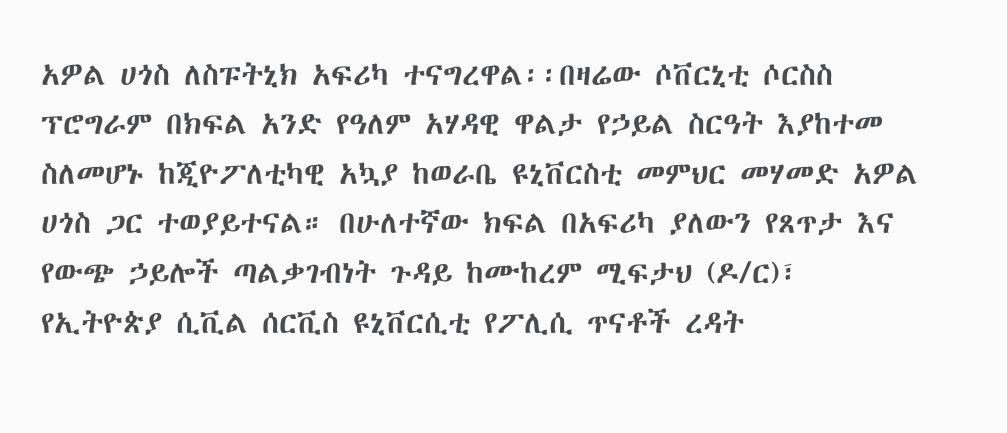አዎል ሀጎስ ለስፑትኒክ አፍሪካ ተናግረዋል፡፡በዛሬው ሶቨርኒቲ ሶርስስ ፕሮግራም በክፍል አንድ የዓለም አሃዳዊ ዋልታ የኃይል ስርዓት እያከተመ ስለመሆኑ ከጂዮፖለቲካዊ አኳያ ከወራቤ ዩኒቨርስቲ መምህር መሃመድ አዎል ሀጎስ ጋር ተወያይተናል። በሁለተኛው ክፍል በአፍሪካ ያለውን የጸጥታ እና የውጭ ኃይሎች ጣልቃገብነት ጉዳይ ከሙከረም ሚፍታህ (ዶ/ር)፣ የኢትዮጵያ ሲቪል ሰርቪስ ዩኒቨርሲቲ የፖሊሲ ጥናቶች ረዳት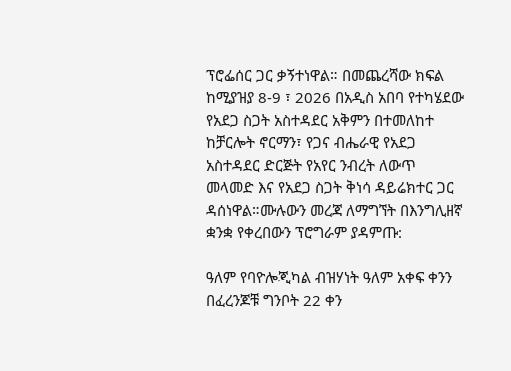ፕሮፌሰር ጋር ቃኝተነዋል። በመጨረሻው ክፍል ከሚያዝያ 8-9 ፣ 2026 በአዲስ አበባ የተካሄደው የአደጋ ስጋት አስተዳደር አቅምን በተመለከተ ከቻርሎት ኖርማን፣ የጋና ብሔራዊ የአደጋ አስተዳደር ድርጅት የአየር ንብረት ለውጥ መላመድ እና የአደጋ ስጋት ቅነሳ ዳይሬክተር ጋር ዳሰነዋል።ሙሉውን መረጃ ለማግኘት በእንግሊዘኛ ቋንቋ የቀረበውን ፕሮግራም ያዳምጡ:

ዓለም የባዮሎጂካል ብዝሃነት ዓለም አቀፍ ቀንን በፈረንጆቹ ግንቦት 22 ቀን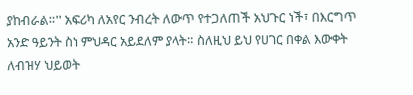ያከብራል።'' አፍሪካ ለአየር ንብረት ለውጥ የተጋለጠች አህጉር ነች፣ በእርግጥ አንድ ዓይንት ስነ ምህዳር አይደለም ያላት። ስለዚህ ይህ የሀገር በቀል እውቀት ለብዝሃ ህይወት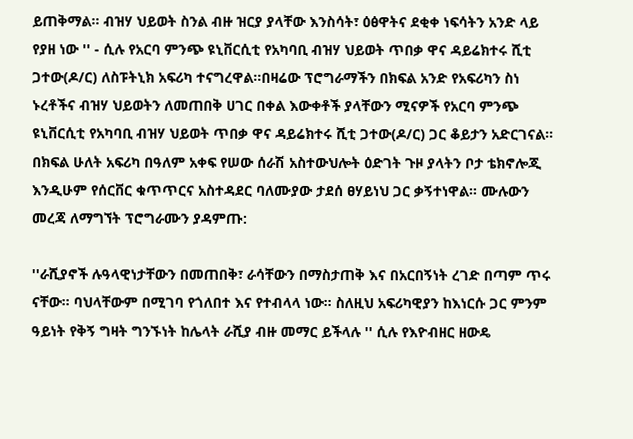ይጠቅማል። ብዝሃ ህይወት ስንል ብዙ ዝርያ ያላቸው እንስሳት፣ ዕፅዋትና ደቂቀ ነፍሳትን አንድ ላይ የያዘ ነው '' - ሲሉ የአርባ ምንጭ ዩኒቨርሲቲ የአካባቢ ብዝሃ ህይወት ጥበቃ ዋና ዳይሬክተሩ ሺቲ ጋተው(ዶ/ር) ለስፑትኒክ አፍሪካ ተናግረዋል።በዛሬው ፕሮግራማችን በክፍል አንድ የአፍሪካን ስነ ኑረቶችና ብዝሃ ህይወትን ለመጠበቅ ሀገር በቀል እውቀቶች ያላቸውን ሚናዎች የአርባ ምንጭ ዩኒቨርሲቲ የአካባቢ ብዝሃ ህይወት ጥበቃ ዋና ዳይሬክተሩ ሺቲ ጋተው(ዶ/ር) ጋር ቆይታን አድርገናል። በክፍል ሁለት አፍሪካ በዓለም አቀፍ የሠው ሰራሽ አስተውህሎት ዕድገት ጉዞ ያላትን ቦታ ቴክኖሎጂ እንዲሁም የሰርቨር ቁጥጥርና አስተዳደር ባለሙያው ታደሰ ፀሃይነህ ጋር ቃኝተነዋል። ሙሉውን መረጃ ለማግኘት ፕሮግራሙን ያዳምጡ:

''ራሺያኖች ሉዓላዊነታቸውን በመጠበቅ፣ ራሳቸውን በማስታጠቅ እና በአርበኝነት ረገድ በጣም ጥሩ ናቸው። ባህላቸውም በሚገባ የጎለበተ እና የተብላላ ነው። ስለዚህ አፍሪካዊያን ከእነርሱ ጋር ምንም ዓይነት የቅኝ ግዛት ግንኙነት ከሌላት ራሺያ ብዙ መማር ይችላሉ '' ሲሉ የእዮብዘር ዘውዴ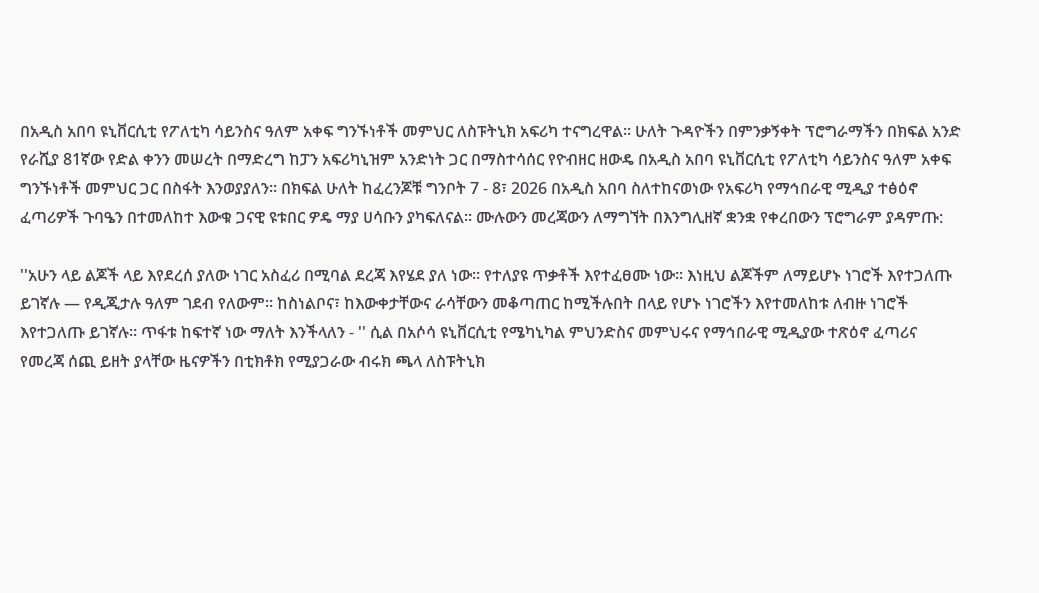በአዲስ አበባ ዩኒቨርሲቲ የፖለቲካ ሳይንስና ዓለም አቀፍ ግንኙነቶች መምህር ለስፑትኒክ አፍሪካ ተናግረዋል። ሁለት ጉዳዮችን በምንቃኝቀት ፕሮግራማችን በክፍል አንድ የራሺያ 81ኛው የድል ቀንን መሠረት በማድረግ ከፓን አፍሪካኒዝም አንድነት ጋር በማስተሳሰር የዮብዘር ዘውዴ በአዲስ አበባ ዩኒቨርሲቲ የፖለቲካ ሳይንስና ዓለም አቀፍ ግንኙነቶች መምህር ጋር በስፋት እንወያያለን። በክፍል ሁለት ከፈረንጆቹ ግንቦት 7 - 8፣ 2026 በአዲስ አበባ ስለተከናወነው የአፍሪካ የማኅበራዊ ሚዲያ ተፅዕኖ ፈጣሪዎች ጉባዔን በተመለከተ እውቁ ጋናዊ ዩቱበር ዎዴ ማያ ሀሳቡን ያካፍለናል። ሙሉውን መረጃውን ለማግኘት በእንግሊዘኛ ቋንቋ የቀረበውን ፕሮግራም ያዳምጡ:

''አሁን ላይ ልጆች ላይ እየደረሰ ያለው ነገር አስፈሪ በሚባል ደረጃ እየሄደ ያለ ነው። የተለያዩ ጥቃቶች እየተፈፀሙ ነው። እነዚህ ልጆችም ለማይሆኑ ነገሮች እየተጋለጡ ይገኛሉ — የዲጂታሉ ዓለም ገደብ የለውም። ከስነልቦና፣ ከእውቀታቸውና ራሳቸውን መቆጣጠር ከሚችሉበት በላይ የሆኑ ነገሮችን እየተመለከቱ ለብዙ ነገሮች እየተጋለጡ ይገኛሉ። ጥፋቱ ከፍተኛ ነው ማለት እንችላለን - '' ሲል በአሶሳ ዩኒቨርሲቲ የሜካኒካል ምህንድስና መምህሩና የማኅበራዊ ሚዲያው ተጽዕኖ ፈጣሪና የመረጃ ሰጪ ይዘት ያላቸው ዜናዎችን በቲክቶክ የሚያጋራው ብሩክ ጫላ ለስፑትኒክ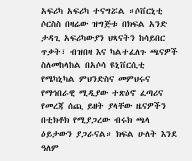አፍሪካ አፍሪካ ተናግሯል ።ሶቨርኒቲ ሶርስስ በዛሬው ዝግጅቱ በክፍል አንድ ታዳጊ አፍሪካውያን ህጻናትን ከሳይበር ጥቃት፣ ብዝበዛ እና ካልተፈለጉ ጫናዎች ስለመከላከል በአሶሳ ዩኒቨርሲቲ የሜካኒካል ምህንድስና መምህሩና የማኅበራዊ ሚዲያው ተጽዕኖ ፈጣሪና የመረጃ ሰጪ ይዘት ያላቸው ዜናዎችን በቲክቶክ የሚያጋረው ብሩክ ጫላ ዕይታውን ያጋራናል። ክፍል ሁለት እንደ ዓለም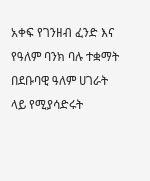አቀፍ የገንዘብ ፈንድ እና የዓለም ባንክ ባሉ ተቋማት በደቡባዊ ዓለም ሀገራት ላይ የሚያሳድሩት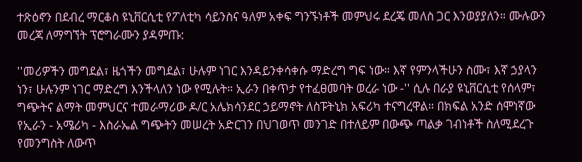ተጽዕኖን በደብረ ማርቆስ ዩኒቨርሲቲ የፖለቲካ ሳይንስና ዓለም አቀፍ ግንኙነቶች መምህሩ ደረጄ መለስ ጋር እንወያያለን። ሙሉውን መረጃ ለማግኘት ፕሮግራሙን ያዳምጡ:

''መሪዎችን መግደል፣ ዜጎችን መግደል፣ ሁሉም ነገር እንዳይንቀሳቀሱ ማድረግ ግፍ ነው። እኛ የምንላችሁን ስሙ፣ እኛ ኃያላን ነን፣ ሁሉንም ነገር ማድረግ እንችላለን ነው የሚሉት። ኢራን በቀጥታ የተፈፀመባት ወረራ ነው -'' ሲሉ በራያ ዩኒቨርሲቲ የሰላም፣ ግጭትና ልማት መምህርና ተመራማሪው ዶ/ር አሌክሳንደር ኃይማኖት ለስፑትኒክ አፍሪካ ተናግረዋል። በክፍል አንድ ሰሞነኛው የኢራን - አሜሪካ - እስራኤል ግጭትን መሠረት አድርገን በህገወጥ መንገድ በተለይም በውጭ ጣልቃ ገብነቶች ስለሚደረጉ የመንግስት ለውጥ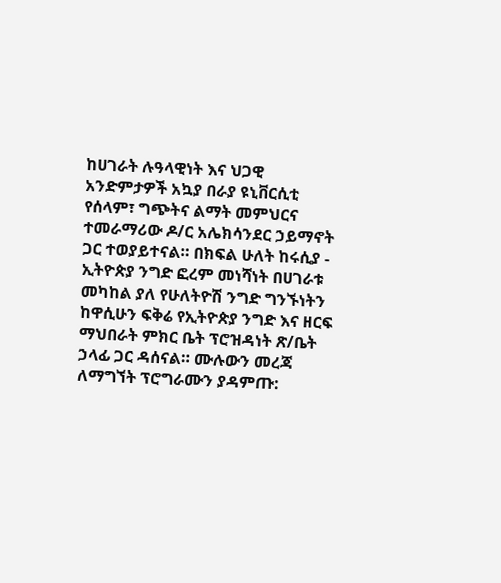ከሀገራት ሉዓላዊነት እና ህጋዊ አንድምታዎች አኳያ በራያ ዩኒቨርሲቲ የሰላም፣ ግጭትና ልማት መምህርና ተመራማሪው ዶ/ር አሌክሳንደር ኃይማኖት ጋር ተወያይተናል። በክፍል ሁለት ከሩሲያ - ኢትዮጵያ ንግድ ፎረም መነሻነት በሀገራቱ መካከል ያለ የሁለትዮሽ ንግድ ግንኙነትን ከዋሲሁን ፍቅሬ የኢትዮጵያ ንግድ እና ዘርፍ ማህበራት ምክር ቤት ፕሮዝዳነት ጽ/ቤት ኃላፊ ጋር ዳሰናል። ሙሉውን መረጃ ለማግኘት ፕሮግራሙን ያዳምጡ: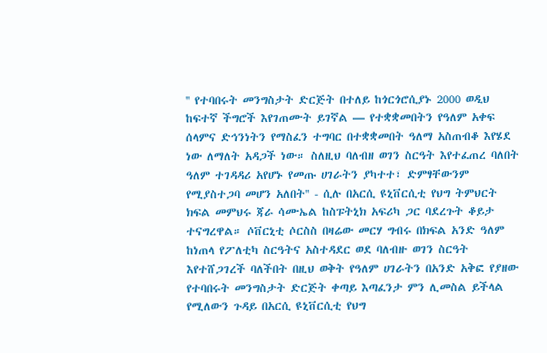'' የተባበሩት መንግስታት ድርጅት በተለይ ከጎርጎሮሲያኑ 2000 ወዲህ ከፍተኛ ችግሮች እየገጠሙት ይገኛል — የተቋቋመበትን የዓለም አቀፍ ሰላምና ድኅንነትን የማስፈን ተግባር በተቋቋመበት ዓለማ አስጠብቆ እየሄደ ነው ለማለት አዳጋች ነው። ስለዚህ ባለብዘ ወገን ስርዓት እየተፈጠረ ባለበት ዓለም ተገዳዳሪ አየሆኑ የመጡ ሀገራትን ያካተተ፣ ድምፃቸውንም የሚያስተጋባ መሆን አለበት'' - ሲሉ በአርሲ ዩኒቨርሲቲ የህግ ትምህርት ክፍል መምህሩ ጃራ ሳሙኤል ከስፑትኒክ አፍሪካ ጋር ባደረጉት ቆይታ ተናግረዋል። ሶቨርኒቲ ሶርስስ በዛሬው መርሃ ግብሩ በክፍል አንድ ዓለም ከነጠላ የፖለቲካ ስርዓትና አስተዳደር ወደ ባለብዙ ወገን ስርዓት እየተሸጋገረች ባለችበት በዚህ ወቅት የዓለም ሀገራትን በአንድ አቅፎ የያዘው የተባበሩት መንግስታት ድርጅት ቀጣይ እጣፈንታ ምን ሊመስል ይችላል የሚለውን ጉዳይ በአርሲ ዩኒቨርሲቲ የህግ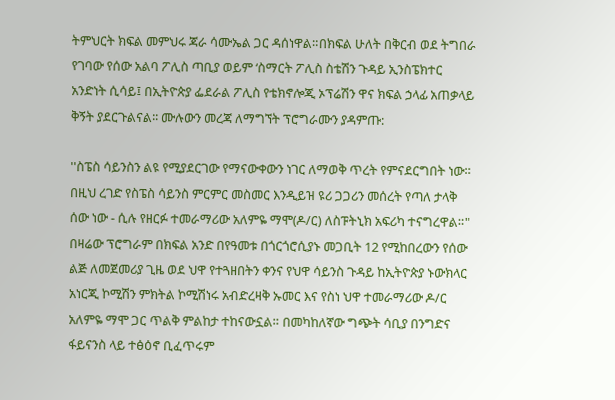ትምህርት ክፍል መምህሩ ጃራ ሳሙኤል ጋር ዳሰነዋል።በክፍል ሁለት በቅርብ ወደ ትግበራ የገባው የሰው አልባ ፖሊስ ጣቢያ ወይም ‘ስማርት ፖሊስ ስቴሽን ጉዳይ ኢንስፔክተር አንድነት ሲሳይ፤ በኢትዮጵያ ፌደራል ፖሊስ የቴክኖሎጂ ኦፕሬሽን ዋና ክፍል ኃላፊ አጠቃላይ ቅኝት ያደርጉልናል፡፡ ሙሉውን መረጃ ለማግኘት ፕሮግራሙን ያዳምጡ:

''ስፔስ ሳይንስን ልዩ የሚያደርገው የማናውቀውን ነገር ለማወቅ ጥረት የምናደርግበት ነው። በዚህ ረገድ የስፔስ ሳይንስ ምርምር መስመር እንዲይዝ ዩሪ ጋጋሪን መሰረት የጣለ ታላቅ ሰው ነው - ሲሉ የዘርፉ ተመራማሪው አለምዬ ማሞ(ዶ/ር) ለስፑትኒክ አፍሪካ ተናግረዋል።" በዛሬው ፕሮግራም በክፍል አንድ በየዓመቱ በጎርጎሮሲያኑ መጋቢት 12 የሚከበረውን የሰው ልጅ ለመጀመሪያ ጊዜ ወደ ህዋ የተጓዘበትን ቀንና የህዋ ሳይንስ ጉዳይ ከኢትዮጵያ ኑውክላር አነርጂ ኮሚሽን ምክትል ኮሚሽነሩ አብድረዛቅ ኡመር እና የስነ ህዋ ተመራማሪው ዶ/ር አለምዬ ማሞ ጋር ጥልቅ ምልከታ ተከናውኗል። በመካከለኛው ግጭት ሳቢያ በንግድና ፋይናንስ ላይ ተፅዕኖ ቢፈጥሩም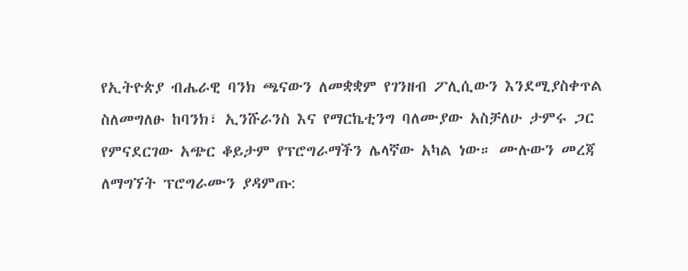የኢትዮጵያ ብሔራዊ ባንክ ጫናውን ለመቋቋም የገንዘብ ፖሊሲውን እንደሚያስቀጥል ስለመግለፁ ከባንክ፣ ኢንሹራንስ እና የማርኬቲንግ ባለሙያው አስቻለሁ ታምሩ ጋር የምናደርገው አጭር ቆይታም የፕሮግራማችን ሌላኛው አካል ነው። ሙሉውን መረጃ ለማግኘት ፕሮግራሙን ያዳምጡ: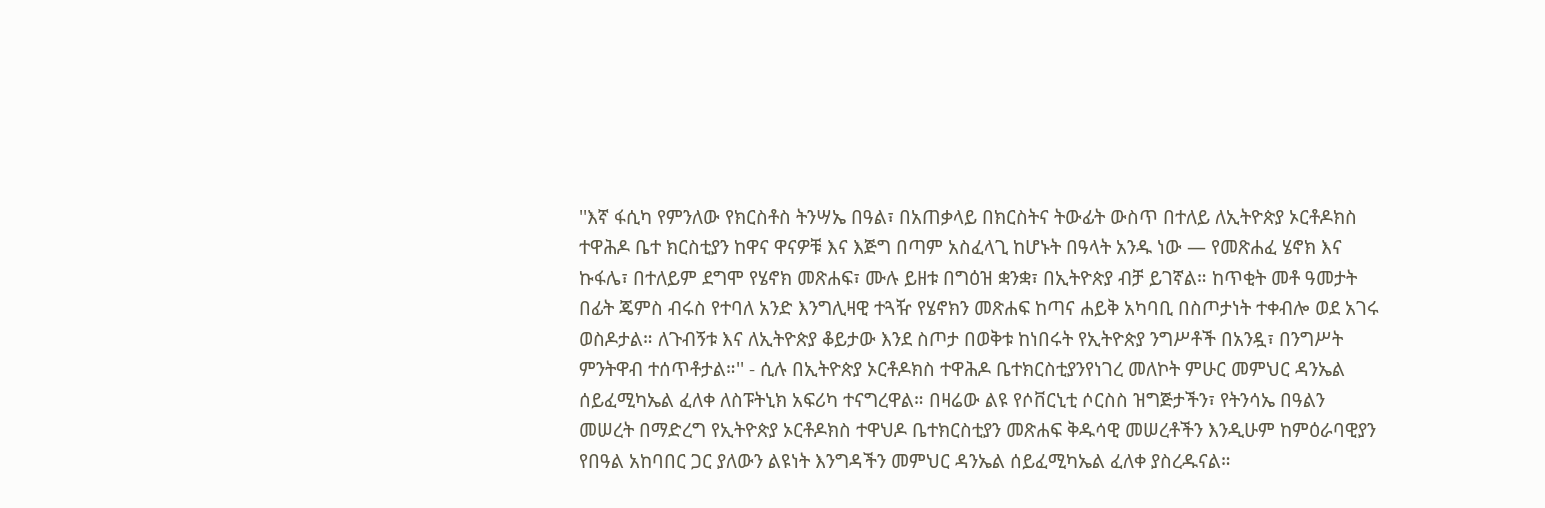''እኛ ፋሲካ የምንለው የክርስቶስ ትንሣኤ በዓል፣ በአጠቃላይ በክርስትና ትውፊት ውስጥ በተለይ ለኢትዮጵያ ኦርቶዶክስ ተዋሕዶ ቤተ ክርስቲያን ከዋና ዋናዎቹ እና እጅግ በጣም አስፈላጊ ከሆኑት በዓላት አንዱ ነው — የመጽሐፈ ሄኖክ እና ኩፋሌ፣ በተለይም ደግሞ የሄኖክ መጽሐፍ፣ ሙሉ ይዘቱ በግዕዝ ቋንቋ፣ በኢትዮጵያ ብቻ ይገኛል። ከጥቂት መቶ ዓመታት በፊት ጄምስ ብሩስ የተባለ አንድ እንግሊዛዊ ተጓዥ የሄኖክን መጽሐፍ ከጣና ሐይቅ አካባቢ በስጦታነት ተቀብሎ ወደ አገሩ ወስዶታል። ለጉብኝቱ እና ለኢትዮጵያ ቆይታው እንደ ስጦታ በወቅቱ ከነበሩት የኢትዮጵያ ንግሥቶች በአንዷ፣ በንግሥት ምንትዋብ ተሰጥቶታል።'' - ሲሉ በኢትዮጵያ ኦርቶዶክስ ተዋሕዶ ቤተክርስቲያንየነገረ መለኮት ምሁር መምህር ዳንኤል ሰይፈሚካኤል ፈለቀ ለስፑትኒክ አፍሪካ ተናግረዋል። በዛሬው ልዩ የሶቨርኒቲ ሶርስስ ዝግጅታችን፣ የትንሳኤ በዓልን መሠረት በማድረግ የኢትዮጵያ ኦርቶዶክስ ተዋህዶ ቤተክርስቲያን መጽሐፍ ቅዱሳዊ መሠረቶችን እንዲሁም ከምዕራባዊያን የበዓል አከባበር ጋር ያለውን ልዩነት እንግዳችን መምህር ዳንኤል ሰይፈሚካኤል ፈለቀ ያስረዱናል።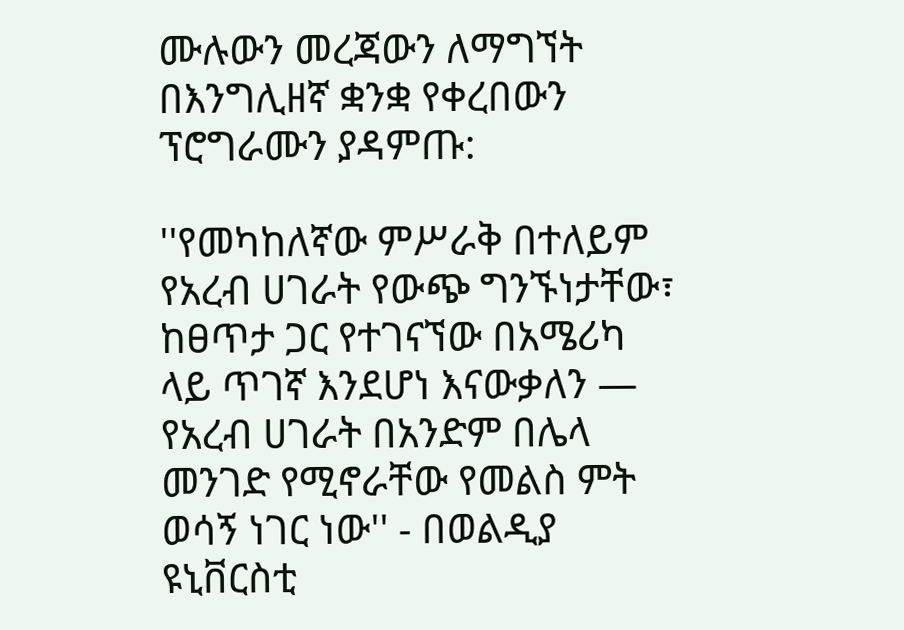ሙሉውን መረጃውን ለማግኘት በእንግሊዘኛ ቋንቋ የቀረበውን ፕሮግራሙን ያዳምጡ:

''የመካከለኛው ምሥራቅ በተለይም የአረብ ሀገራት የውጭ ግንኙነታቸው፣ ከፀጥታ ጋር የተገናኘው በአሜሪካ ላይ ጥገኛ እንደሆነ እናውቃለን — የአረብ ሀገራት በአንድም በሌላ መንገድ የሚኖራቸው የመልስ ምት ወሳኝ ነገር ነው'' - በወልዲያ ዩኒቨርስቲ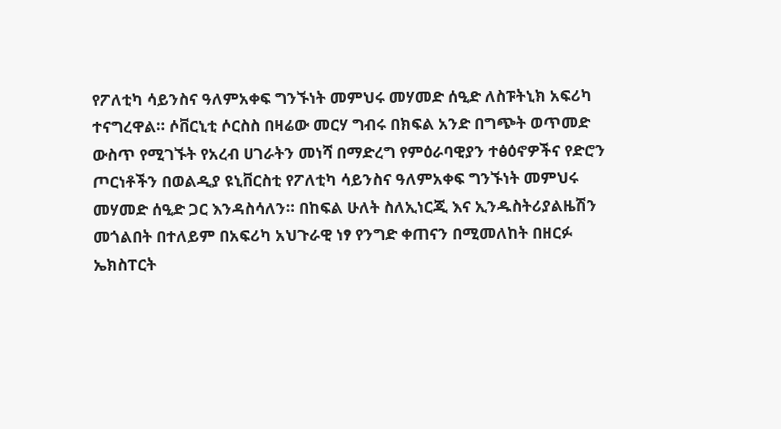የፖለቲካ ሳይንስና ዓለምአቀፍ ግንኙነት መምህሩ መሃመድ ሰዒድ ለስፑትኒክ አፍሪካ ተናግረዋል። ሶቨርኒቲ ሶርስስ በዛሬው መርሃ ግብሩ በክፍል አንድ በግጭት ወጥመድ ውስጥ የሚገኙት የአረብ ሀገራትን መነሻ በማድረግ የምዕራባዊያን ተፅዕኖዎችና የድሮን ጦርነቶችን በወልዲያ ዩኒቨርስቲ የፖለቲካ ሳይንስና ዓለምአቀፍ ግንኙነት መምህሩ መሃመድ ሰዒድ ጋር እንዳስሳለን። በከፍል ሁለት ስለኢነርጂ እና ኢንዱስትሪያልዜሽን መጎልበት በተለይም በአፍሪካ አህጉራዊ ነፃ የንግድ ቀጠናን በሚመለከት በዘርፉ ኤክስፐርት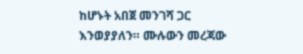ከሆኑት አበጀ መንገሻ ጋር እንወያያለን። ሙሉውን መረጃው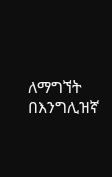ለማግኘት በእንግሊዝኛ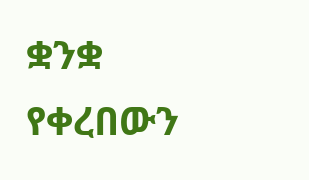ቋንቋ የቀረበውን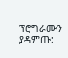ፕሮግራሙን ያዳምጡ: